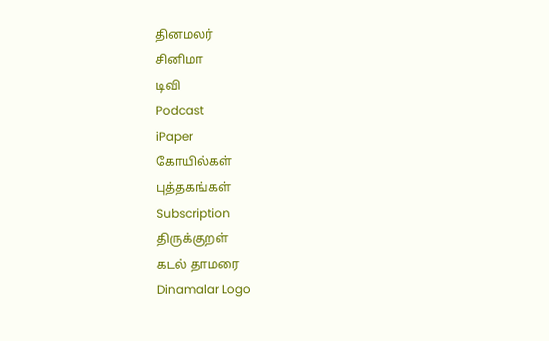தினமலர்
சினிமா
டிவி
Podcast
iPaper
கோயில்கள்
புத்தகங்கள்
Subscription
திருக்குறள்
கடல் தாமரை
Dinamalar Logo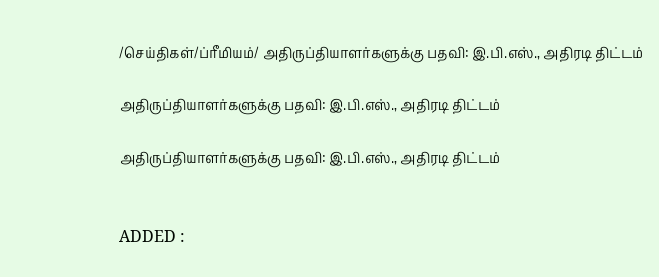/செய்திகள்/ப்ரீமியம்/ அதிருப்தியாளர்களுக்கு பதவி: இ.பி.எஸ்., அதிரடி திட்டம்

அதிருப்தியாளர்களுக்கு பதவி: இ.பி.எஸ்., அதிரடி திட்டம்

அதிருப்தியாளர்களுக்கு பதவி: இ.பி.எஸ்., அதிரடி திட்டம்


ADDED :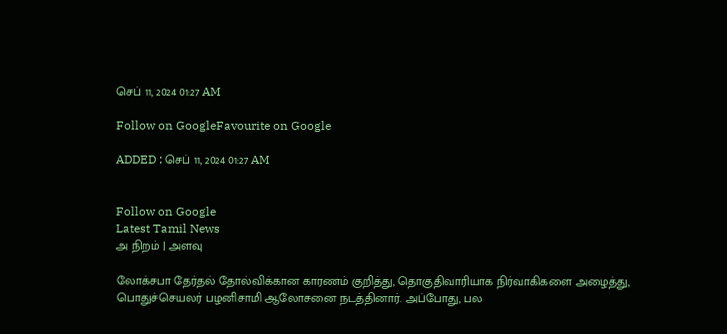செப் 11, 2024 01:27 AM

Follow on GoogleFavourite on Google

ADDED : செப் 11, 2024 01:27 AM


Follow on Google
Latest Tamil News
அ நிறம் | அளவு

லோக்சபா தேர்தல் தோல்விக்கான காரணம் குறித்து, தொகுதிவாரியாக நிர்வாகிகளை அழைத்து, பொதுச்செயலர் பழனிசாமி ஆலோசனை நடத்தினார். அப்போது, பல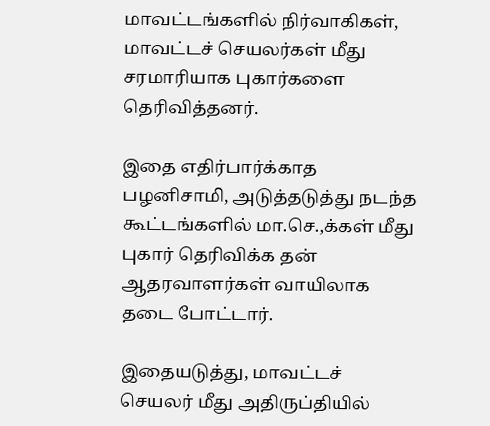மாவட்டங்களில் நிர்வாகிகள், மாவட்டச் செயலர்கள் மீது சரமாரியாக புகார்களை தெரிவித்தனர்.

இதை எதிர்பார்க்காத பழனிசாமி, அடுத்தடுத்து நடந்த கூட்டங்களில் மா.செ.,க்கள் மீது புகார் தெரிவிக்க தன் ஆதரவாளர்கள் வாயிலாக தடை போட்டார்.

இதையடுத்து, மாவட்டச் செயலர் மீது அதிருப்தியில்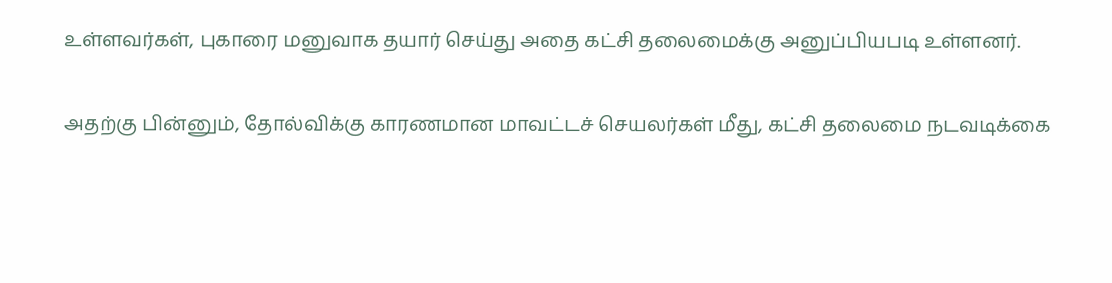உள்ளவர்கள், புகாரை மனுவாக தயார் செய்து அதை கட்சி தலைமைக்கு அனுப்பியபடி உள்ளனர்.

அதற்கு பின்னும், தோல்விக்கு காரணமான மாவட்டச் செயலர்கள் மீது, கட்சி தலைமை நடவடிக்கை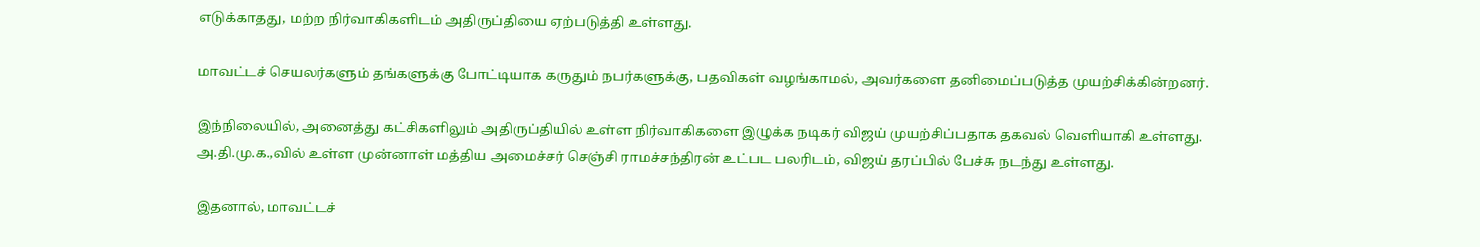எடுக்காதது, மற்ற நிர்வாகிகளிடம் அதிருப்தியை ஏற்படுத்தி உள்ளது.

மாவட்டச் செயலர்களும் தங்களுக்கு போட்டியாக கருதும் நபர்களுக்கு, பதவிகள் வழங்காமல், அவர்களை தனிமைப்படுத்த முயற்சிக்கின்றனர்.

இந்நிலையில், அனைத்து கட்சிகளிலும் அதிருப்தியில் உள்ள நிர்வாகிகளை இழுக்க நடிகர் விஜய் முயற்சிப்பதாக தகவல் வெளியாகி உள்ளது. அ.தி.மு.க.,வில் உள்ள முன்னாள் மத்திய அமைச்சர் செஞ்சி ராமச்சந்திரன் உட்பட பலரிடம், விஜய் தரப்பில் பேச்சு நடந்து உள்ளது.

இதனால், மாவட்டச்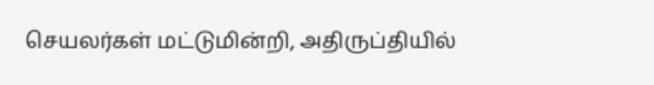செயலர்கள் மட்டுமின்றி, அதிருப்தியில்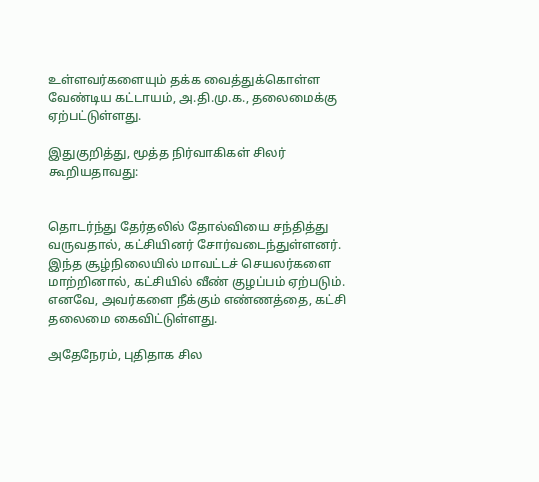உள்ளவர்களையும் தக்க வைத்துக்கொள்ள வேண்டிய கட்டாயம், அ.தி.மு.க., தலைமைக்கு ஏற்பட்டுள்ளது.

இதுகுறித்து, மூத்த நிர்வாகிகள் சிலர் கூறியதாவது:


தொடர்ந்து தேர்தலில் தோல்வியை சந்தித்து வருவதால், கட்சியினர் சோர்வடைந்துள்ளனர். இந்த சூழ்நிலையில் மாவட்டச் செயலர்களை மாற்றினால், கட்சியில் வீண் குழப்பம் ஏற்படும். எனவே, அவர்களை நீக்கும் எண்ணத்தை, கட்சி தலைமை கைவிட்டுள்ளது.

அதேநேரம், புதிதாக சில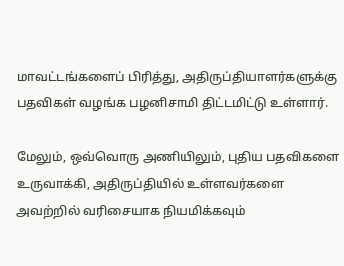மாவட்டங்களைப் பிரித்து, அதிருப்தியாளர்களுக்கு பதவிகள் வழங்க பழனிசாமி திட்டமிட்டு உள்ளார்.

மேலும், ஒவ்வொரு அணியிலும், புதிய பதவிகளை உருவாக்கி, அதிருப்தியில் உள்ளவர்களை அவற்றில் வரிசையாக நியமிக்கவும்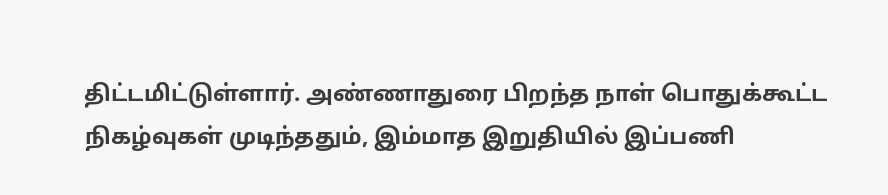திட்டமிட்டுள்ளார். அண்ணாதுரை பிறந்த நாள் பொதுக்கூட்ட நிகழ்வுகள் முடிந்ததும், இம்மாத இறுதியில் இப்பணி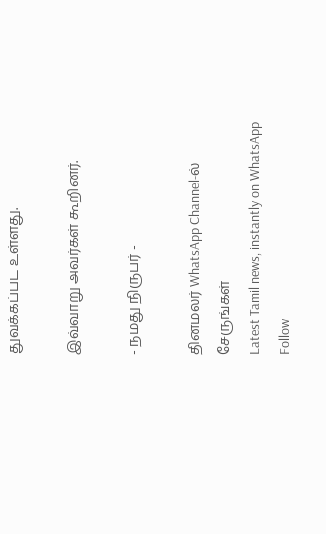துவக்கப்பட உள்ளது.

இவ்வாறு அவர்கள் கூறினர்.

- நமது நிருபர் -

தினமலர் WhatsApp Channel-ல் சேருங்கள்
Latest Tamil news, instantly on WhatsApp
Follow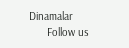Dinamalar
      Follow us